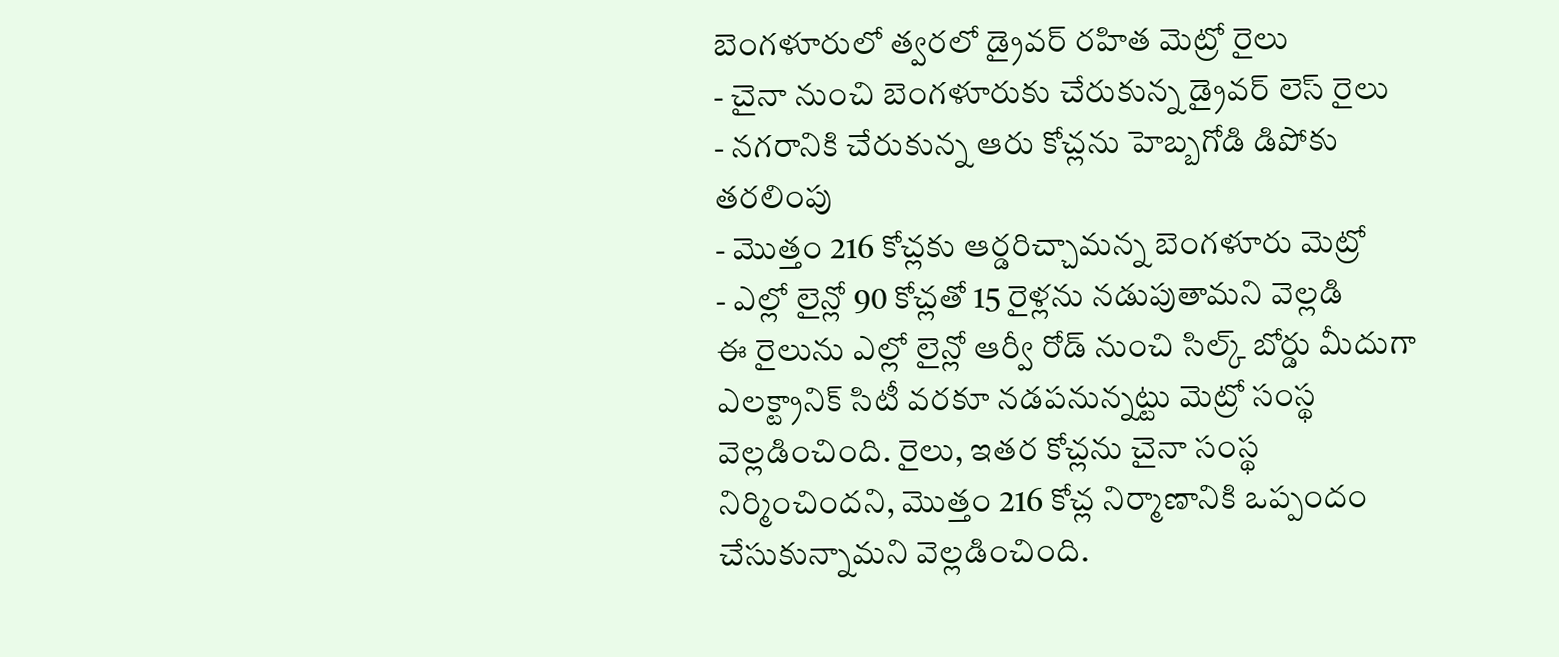బెంగళూరులో త్వరలో డ్రైవర్ రహిత మెట్రో రైలు
- చైనా నుంచి బెంగళూరుకు చేరుకున్న డ్రైవర్ లెస్ రైలు
- నగరానికి చేరుకున్న ఆరు కోచ్లను హెబ్బగోడి డిపోకు తరలింపు
- మొత్తం 216 కోచ్లకు ఆర్డరిచ్చామన్న బెంగళూరు మెట్రో
- ఎల్లో లైన్లో 90 కోచ్లతో 15 రైళ్లను నడుపుతామని వెల్లడి
ఈ రైలును ఎల్లో లైన్లో ఆర్వీ రోడ్ నుంచి సిల్క్ బోర్డు మీదుగా ఎలక్ట్రానిక్ సిటీ వరకూ నడపనున్నట్టు మెట్రో సంస్థ వెల్లడించింది. రైలు, ఇతర కోచ్లను చైనా సంస్థ నిర్మించిందని, మొత్తం 216 కోచ్ల నిర్మాణానికి ఒప్పందం చేసుకున్నామని వెల్లడించింది.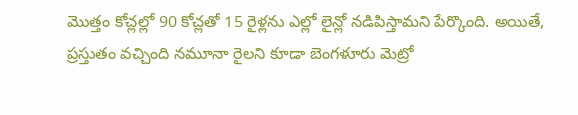మొత్తం కోచ్లల్లో 90 కోచ్లతో 15 రైళ్లను ఎల్లో లైన్లో నడిపిస్తామని పేర్కొంది. అయితే, ప్రస్తుతం వచ్చింది నమూనా రైలని కూడా బెంగళూరు మెట్రో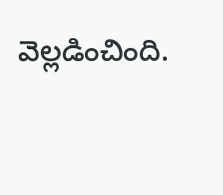వెల్లడించింది.